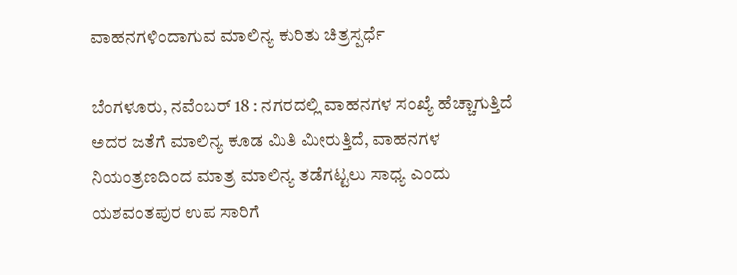ವಾಹನಗಳಿಂದಾಗುವ ಮಾಲಿನ್ಯ ಕುರಿತು ಚಿತ್ರಸ್ಪರ್ಧೆ

ಬೆಂಗಳೂರು, ನವೆಂಬರ್ 18 : ನಗರದಲ್ಲಿ ವಾಹನಗಳ ಸಂಖ್ಯೆ ಹೆಚ್ಚಾಗುತ್ತಿದೆ ಅದರ ಜತೆಗೆ ಮಾಲಿನ್ಯ ಕೂಡ ಮಿತಿ ಮೀರುತ್ತಿದೆ, ವಾಹನಗಳ ನಿಯಂತ್ರಣದಿಂದ ಮಾತ್ರ ಮಾಲಿನ್ಯ ತಡೆಗಟ್ಟಲು ಸಾಧ್ಯ ಎಂದು ಯಶವಂತಪುರ ಉಪ ಸಾರಿಗೆ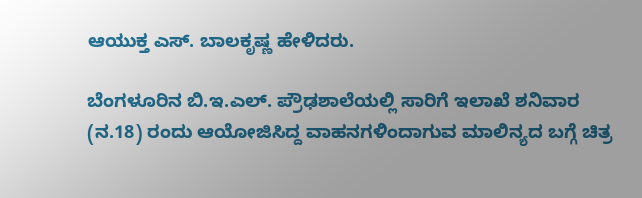ಆಯುಕ್ತ ಎಸ್. ಬಾಲಕೃಷ್ಣ ಹೇಳಿದರು.

ಬೆಂಗಳೂರಿನ ಬಿ.ಇ.ಎಲ್. ಪ್ರೌಢಶಾಲೆಯಲ್ಲಿ ಸಾರಿಗೆ ಇಲಾಖೆ ಶನಿವಾರ (ನ.18) ರಂದು ಆಯೋಜಿಸಿದ್ದ ವಾಹನಗಳಿಂದಾಗುವ ಮಾಲಿನ್ಯದ ಬಗ್ಗೆ ಚಿತ್ರ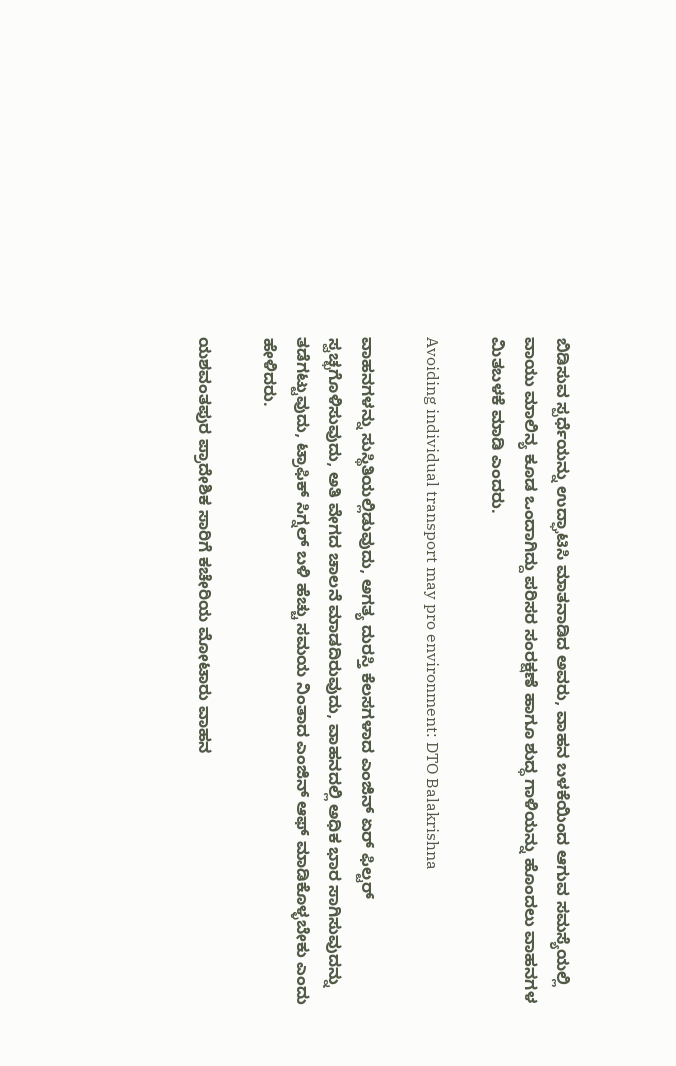ಬಿಡಿಸುವ ಸ್ಪರ್ಧೆಯನ್ನು ಉದ್ಘಾಟಿಸಿ ಮಾತನಾಡಿದ ಅವರು, ವಾಹನ ಬಳಕೆಯಿಂದ ಆಗುವ ಸಮಸ್ಯೆಯಲ್ಲಿ ವಾಯು ಮಾಲಿನ್ಯ ಕೂಡ ಒಂದಾಗಿದ್ದು ಪರಿಸರ ಸಂರಕ್ಷಣೆ ಹಾಗೂ ಶುದ್ಧ ಗಾಳಿಯನ್ನು ಹೊಂದಲು ವಾಹನಗಳ ಮಿತಬಳಕೆ ಮಾಡಿ ಎಂದರು.

Avoiding individual transport may pro environment: DTO Balakrishna

ವಾಹನಗಳನ್ನು ಸುಸ್ಥಿತಿಯಲ್ಲಿಡುವುದು, ಅಗತ್ಯ ದುರಸ್ತಿ ಕೆಲಸಗಳಾದ ಎಂಜಿನ್ ಏರ್ ಫಿಲ್ಟರ್ ಸ್ವಚ್ಛಗೊಳಿಸುವುದು, ಅತಿ ವೇಗದ ಚಾಲನೆ ಮಾಡದಿರುವುದು, ವಾಹನದಲ್ಲಿ ಅಧಿಕ ಭಾರ ಸಾಗಿಸುವುದನ್ನು ತಡೆಗಟ್ಟುವುದು, ಟ್ರಾಫಿಕ್ ಸಿಗ್ನಲ್ ಬಳಿ ಹೆಚ್ಚು ಸಮಯ ನಿಂತಾದ ಎಂಜಿನ್ ಆಫ್ ಮಾಡಿಕೊಳ್ಳಬೇಕು ಎಂದು ಹೇಳಿದರು.

ಯಶವಂತಪುರ ಪ್ರಾದೇಶಿಕ ಸಾರಿಗೆ ಕಚೇರಿಯ ಮೋಟಾರು ವಾಹನ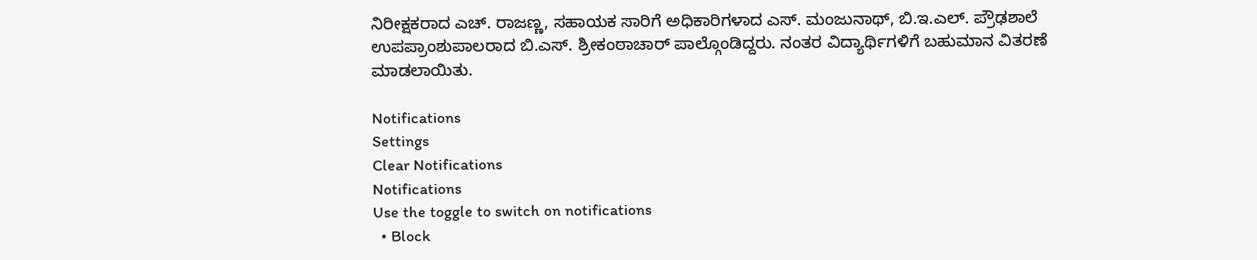ನಿರೀಕ್ಷಕರಾದ ಎಚ್. ರಾಜಣ್ಣ, ಸಹಾಯಕ ಸಾರಿಗೆ ಅಧಿಕಾರಿಗಳಾದ ಎಸ್. ಮಂಜುನಾಥ್, ಬಿ.ಇ.ಎಲ್. ಪ್ರೌಢಶಾಲೆ ಉಪಪ್ರಾಂಶುಪಾಲರಾದ ಬಿ.ಎಸ್. ಶ್ರೀಕಂಠಾಚಾರ್ ಪಾಲ್ಗೊಂಡಿದ್ದರು. ನಂತರ ವಿದ್ಯಾರ್ಥಿಗಳಿಗೆ ಬಹುಮಾನ ವಿತರಣೆ ಮಾಡಲಾಯಿತು.

Notifications
Settings
Clear Notifications
Notifications
Use the toggle to switch on notifications
  • Block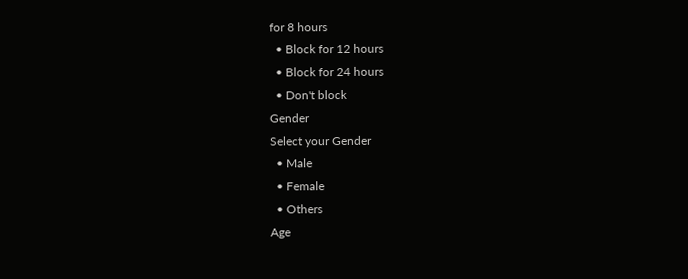for 8 hours
  • Block for 12 hours
  • Block for 24 hours
  • Don't block
Gender
Select your Gender
  • Male
  • Female
  • Others
Age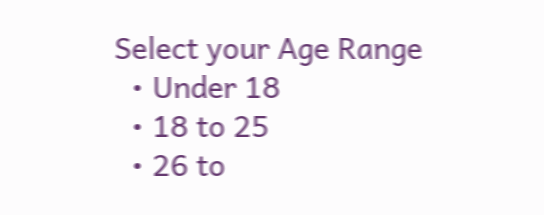Select your Age Range
  • Under 18
  • 18 to 25
  • 26 to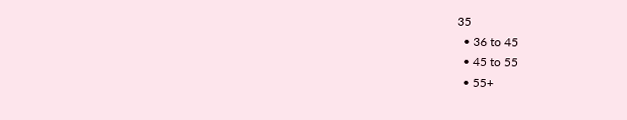35
  • 36 to 45
  • 45 to 55
  • 55+